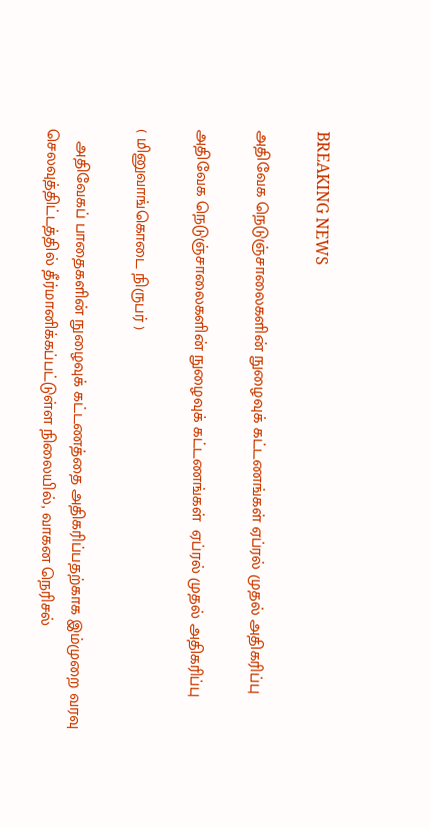BREAKING NEWS

அதிவேக நெடுஞ்சாலைகளின் நுழைவுக் கட்டணங்கள் ஏப்ரல் முதல் அதிகரிப்பு

அதிவேக நெடுஞ்சாலைகளின் நுழைவுக் கட்டணங்கள்  ஏப்ரல் முதல் அதிகரிப்பு

( மினுவாங்கொடை நிருபர் )

   அதிவேகப் பாதைகளின் நுழைவுக் கட்டணத்தை அதிகரிப்பதற்காக இம்முறை வரவு செலவுத்திட்டத்தில் தீர்மானிக்கப்பட்டுள்ள நிலையில், வாகன நெரிசல்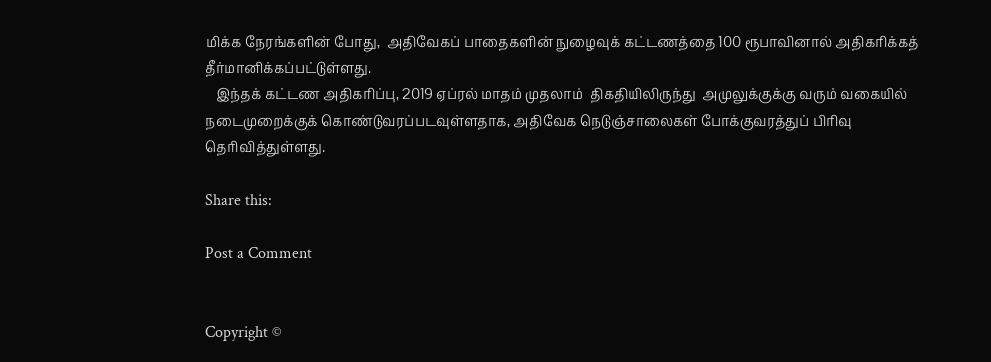மிக்க நேரங்களின் போது,  அதிவேகப் பாதைகளின் நுழைவுக் கட்டணத்தை 100 ரூபாவினால் அதிகரிக்கத் தீர்மானிக்கப்பட்டுள்ளது.
   இந்தக் கட்டண அதிகரிப்பு, 2019 ஏப்ரல் மாதம் முதலாம்  திகதியிலிருந்து  அமுலுக்குக்கு வரும் வகையில் நடைமுறைக்குக் கொண்டுவரப்படவுள்ளதாக, அதிவேக நெடுஞ்சாலைகள் போக்குவரத்துப் பிரிவு தெரிவித்துள்ளது.

Share this:

Post a Comment


Copyright ©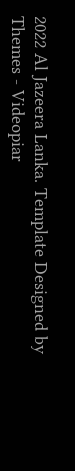2022 Al Jazeera Lanka. Template Designed by Themes - Videopiar